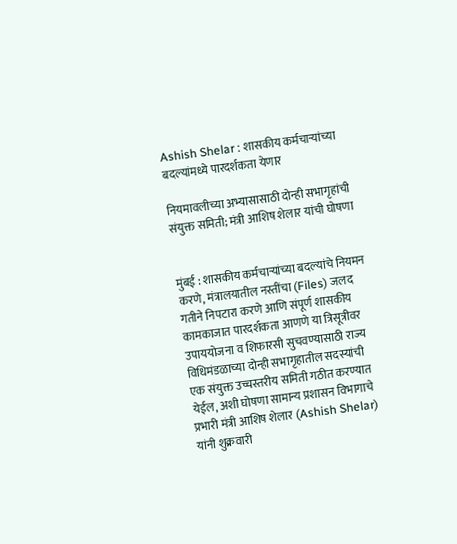Ashish Shelar : शासकीय कर्मचाऱ्यांच्या बदल्यांमध्ये पारदर्शकता येणार

नियमावलीच्या अभ्यासासाठी दोन्ही सभागृहांची संयुक्त समिती; मंत्री आशिष शेलार यांची घोषणा


मुंबई : शासकीय कर्मचाऱ्यांच्या बदल्यांचे नियमन करणे, मंत्रालयातील नस्तींचा (Files) जलद गतीने निपटारा करणे आणि संपूर्ण शासकीय कामकाजात पारदर्शकता आणणे या त्रिसूत्रीवर उपाययोजना व शिफारसी सुचवण्यासाठी राज्य विधिमंडळाच्या दोन्ही सभागृहातील सदस्यांची एक संयुक्त उच्चस्तरीय समिती गठीत करण्यात येईल, अशी घोषणा सामान्य प्रशासन विभागाचे प्रभारी मंत्री आशिष शेलार (Ashish Shelar) यांनी शुक्रवारी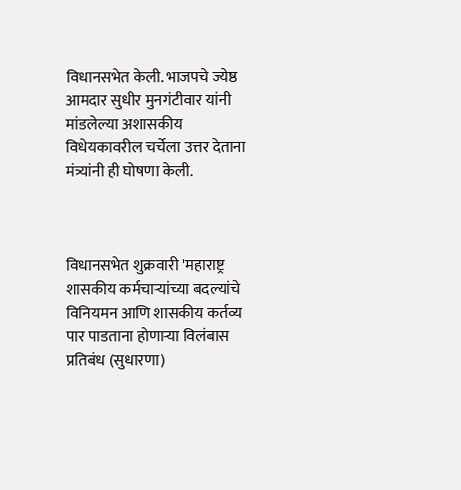विधानसभेत केली. भाजपचे ज्येष्ठ आमदार सुधीर मुनगंटीवार यांनी मांडलेल्या अशासकीय विधेयकावरील चर्चेला उत्तर देताना मंत्र्यांनी ही घोषणा केली.



विधानसभेत शुक्रवारी 'महाराष्ट्र शासकीय कर्मचाऱ्यांच्या बदल्यांचे विनियमन आणि शासकीय कर्तव्य पार पाडताना होणाऱ्या विलंबास प्रतिबंध (सुधारणा)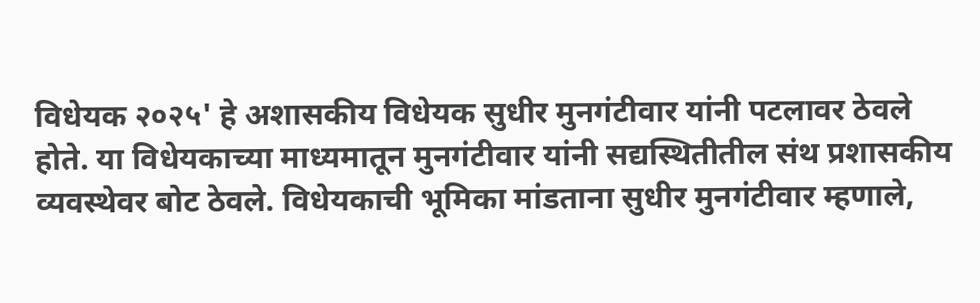विधेयक २०२५' हे अशासकीय विधेयक सुधीर मुनगंटीवार यांनी पटलावर ठेवले होते. या विधेयकाच्या माध्यमातून मुनगंटीवार यांनी सद्यस्थितीतील संथ प्रशासकीय व्यवस्थेवर बोट ठेवले. विधेयकाची भूमिका मांडताना सुधीर मुनगंटीवार म्हणाले,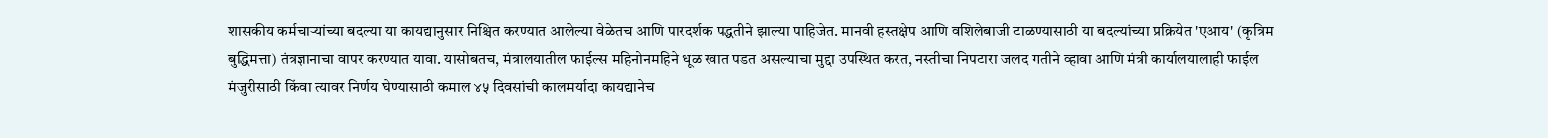शासकीय कर्मचाऱ्यांच्या बदल्या या कायद्यानुसार निश्चित करण्यात आलेल्या वेळेतच आणि पारदर्शक पद्धतीने झाल्या पाहिजेत. मानवी हस्तक्षेप आणि वशिलेबाजी टाळण्यासाठी या बदल्यांच्या प्रक्रियेत 'एआय' (कृत्रिम बुद्धिमत्ता) तंत्रज्ञानाचा वापर करण्यात यावा. यासोबतच, मंत्रालयातील फाईल्स महिनोनमहिने धूळ खात पडत असल्याचा मुद्दा उपस्थित करत, नस्तीचा निपटारा जलद गतीने व्हावा आणि मंत्री कार्यालयालाही फाईल मंजुरीसाठी किंवा त्यावर निर्णय घेण्यासाठी कमाल ४५ दिवसांची कालमर्यादा कायद्यानेच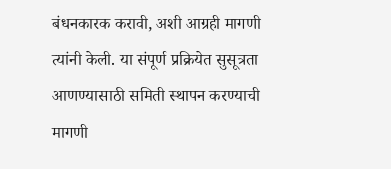बंधनकारक करावी, अशी आग्रही मागणी त्यांनी केली. या संपूर्ण प्रक्रियेत सुसूत्रता आणण्यासाठी समिती स्थापन करण्याची मागणी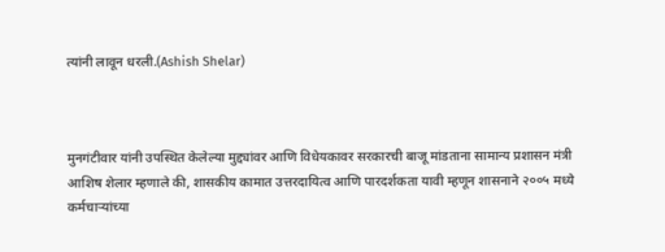त्यांनी लावून धरली.(Ashish Shelar)



मुनगंटीवार यांनी उपस्थित केलेल्या मुद्द्यांवर आणि विधेयकावर सरकारची बाजू मांडताना सामान्य प्रशासन मंत्री आशिष शेलार म्हणाले की, शासकीय कामात उत्तरदायित्व आणि पारदर्शकता यावी म्हणून शासनाने २००५ मध्ये कर्मचाऱ्यांच्या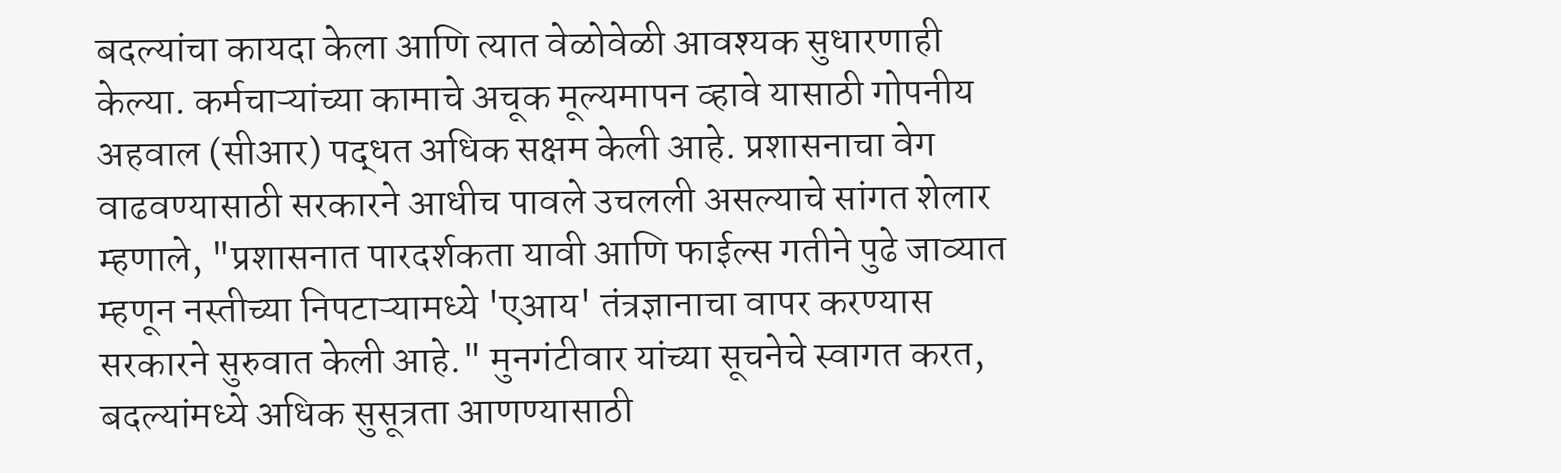बदल्यांचा कायदा केला आणि त्यात वेळोवेळी आवश्यक सुधारणाही केल्या. कर्मचाऱ्यांच्या कामाचे अचूक मूल्यमापन व्हावे यासाठी गोपनीय अहवाल (सीआर) पद्धत अधिक सक्षम केली आहे. प्रशासनाचा वेग वाढवण्यासाठी सरकारने आधीच पावले उचलली असल्याचे सांगत शेलार म्हणाले, "प्रशासनात पारदर्शकता यावी आणि फाईल्स गतीने पुढे जाव्यात म्हणून नस्तीच्या निपटाऱ्यामध्ये 'एआय' तंत्रज्ञानाचा वापर करण्यास सरकारने सुरुवात केली आहे." मुनगंटीवार यांच्या सूचनेचे स्वागत करत, बदल्यांमध्ये अधिक सुसूत्रता आणण्यासाठी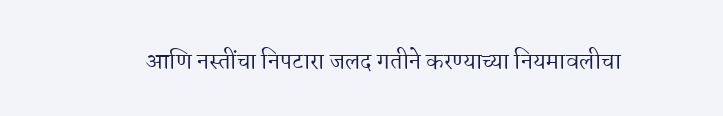आणि नस्तींचा निपटारा जलद गतीने करण्याच्या नियमावलीचा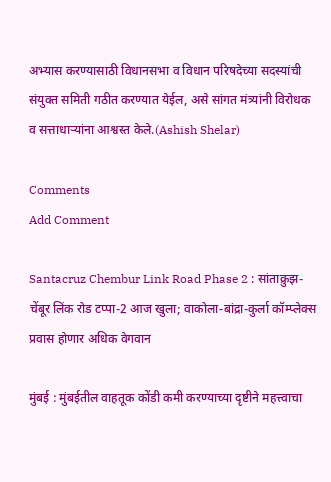अभ्यास करण्यासाठी विधानसभा व विधान परिषदेच्या सदस्यांची संयुक्त समिती गठीत करण्यात येईल, असे सांगत मंत्र्यांनी विरोधक व सत्ताधाऱ्यांना आश्वस्त केले.(Ashish Shelar)

Comments
Add Comment

Santacruz Chembur Link Road Phase 2 : सांताक्रुझ-चेंबूर लिंक रोड टप्पा-2 आज खुला; वाकोला-बांद्रा-कुर्ला कॉम्प्लेक्स प्रवास होणार अधिक वेगवान

मुंबई : मुंबईतील वाहतूक कोंडी कमी करण्याच्या दृष्टीने महत्त्वाचा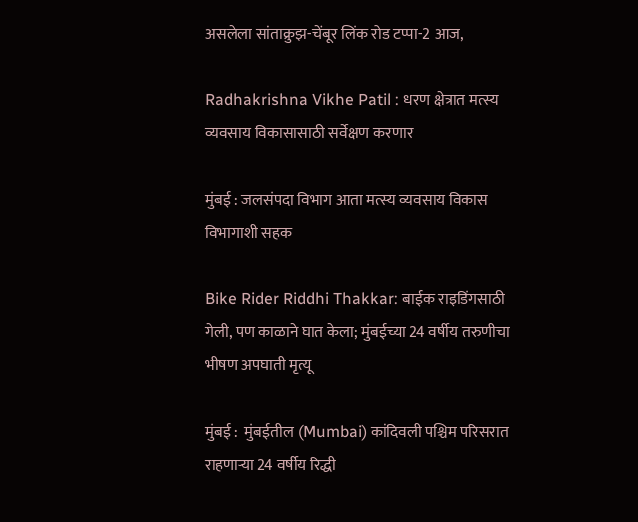असलेला सांताक्रुझ-चेंबूर लिंक रोड टप्पा-2 आज,

Radhakrishna Vikhe Patil : धरण क्षेत्रात मत्स्य व्यवसाय विकासासाठी सर्वेक्षण करणार

मुंबई : जलसंपदा विभाग आता मत्स्य व्यवसाय विकास विभागाशी सहक

Bike Rider Riddhi Thakkar: बाईक राइडिंगसाठी गेली, पण काळाने घात केला; मुंबईच्या 24 वर्षीय तरुणीचा भीषण अपघाती मृत्यू

मुंबई :  मुंबईतील (Mumbai) कांदिवली पश्चिम परिसरात राहणाऱ्या 24 वर्षीय रिद्धी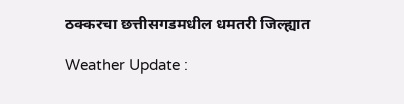ठक्करचा छत्तीसगडमधील धमतरी जिल्ह्यात

Weather Update :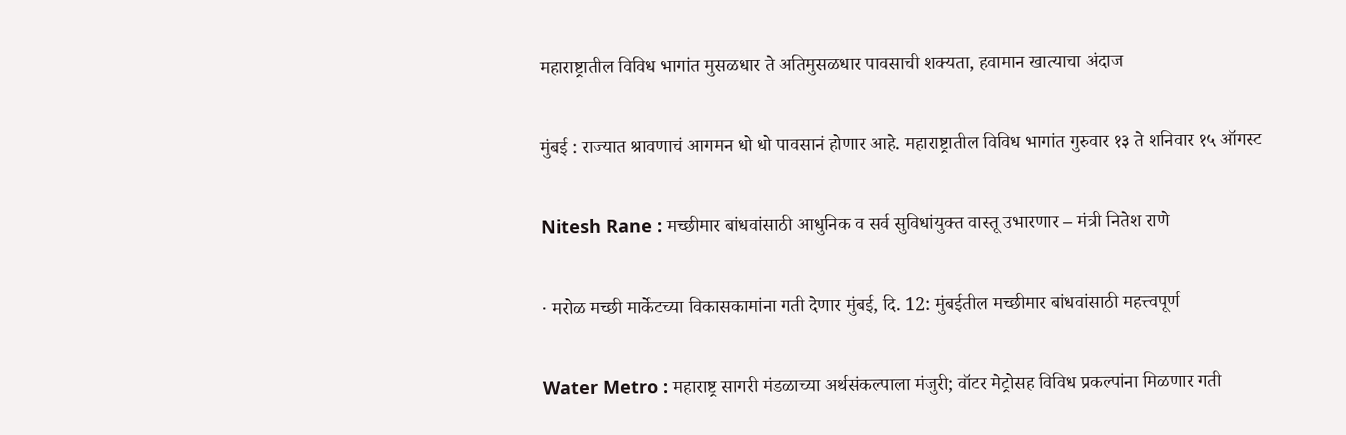महाराष्ट्रातील विविध भागांत मुसळधार ते अतिमुसळधार पावसाची शक्यता, हवामान खात्याचा अंदाज

मुंबई : राज्यात श्रावणाचं आगमन धो धो पावसानं होणार आहे. महाराष्ट्रातील विविध भागांत गुरुवार १३ ते शनिवार १५ ऑगस्ट

Nitesh Rane : मच्छीमार बांधवांसाठी आधुनिक व सर्व सुविधांयुक्त वास्तू उभारणार – मंत्री नितेश राणे

· मरोळ मच्छी मार्केटच्या विकासकामांना गती देणार मुंबई, दि. 12: मुंबईतील मच्छीमार बांधवांसाठी महत्त्वपूर्ण

Water Metro : महाराष्ट्र सागरी मंडळाच्या अर्थसंकल्पाला मंजुरी; वॉटर मेट्रोसह विविध प्रकल्पांना मिळणार गती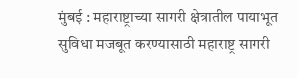मुंबई : महाराष्ट्राच्या सागरी क्षेत्रातील पायाभूत सुविधा मजबूत करण्यासाठी महाराष्ट्र सागरी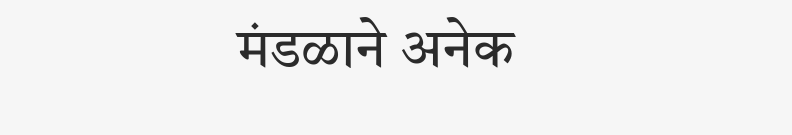मंडळाने अनेक